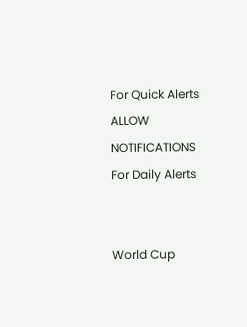For Quick Alerts
ALLOW NOTIFICATIONS
For Daily Alerts


World Cup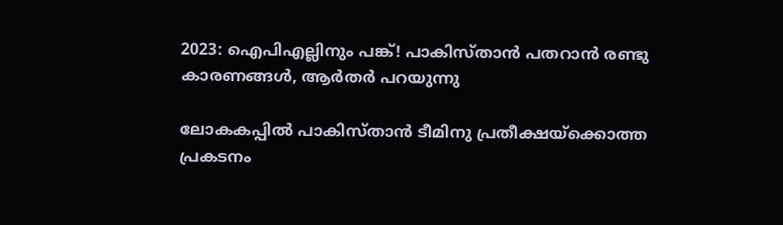2023: ഐപിഎല്ലിനും പങ്ക്! പാകിസ്താന്‍ പതറാന്‍ രണ്ടു കാരണങ്ങള്‍, ആര്‍തര്‍ പറയുന്നു

ലോകകപ്പില്‍ പാകിസ്താന്‍ ടീമിനു പ്രതീക്ഷയ്‌ക്കൊത്ത പ്രകടനം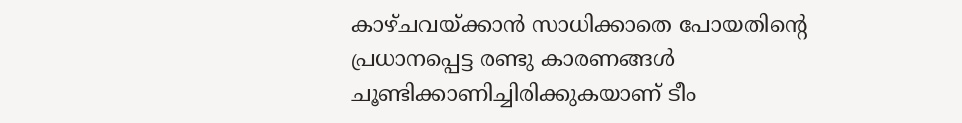കാഴ്ചവയ്ക്കാന്‍ സാധിക്കാതെ പോയതിന്റെ പ്രധാനപ്പെട്ട രണ്ടു കാരണങ്ങള്‍ ചൂണ്ടിക്കാണിച്ചിരിക്കുകയാണ് ടീം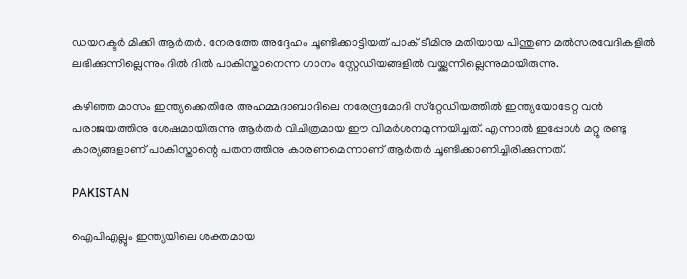ഡയറക്ടര്‍ മിക്കി ആര്‍തര്‍. നേരത്തേ അദ്ദേഹം ചൂണ്ടിക്കാട്ടിയത് പാക് ടീമിനു മതിയായ പിന്തുണ മല്‍സരവേദികളില്‍ ലഭിക്കുന്നില്ലെന്നും ദില്‍ ദില്‍ പാകിസ്താനെന്ന ഗാനം സ്റ്റേഡിയങ്ങളില്‍ വയ്ക്കുന്നില്ലെന്നുമായിരുന്നു.

കഴിഞ്ഞ മാസം ഇന്ത്യക്കെതിരേ അഹമ്മദാബാദിലെ നരേന്ദ്രമോദി സ്‌റ്റേഡിയത്തില്‍ ഇന്ത്യയോടേറ്റ വന്‍ പരാജയത്തിനു ശേഷമായിരുന്നു ആര്‍തര്‍ വിചിത്രമായ ഈ വിമര്‍ശനമുന്നയിച്ചത്. എന്നാല്‍ ഇപ്പോള്‍ മറ്റു രണ്ടു കാര്യങ്ങളാണ് പാകിസ്താന്റെ പതനത്തിനു കാരണമെന്നാണ് ആര്‍തര്‍ ചൂണ്ടിക്കാണിച്ചിരിക്കുന്നത്.

PAKISTAN

ഐപിഎല്ലും ഇന്ത്യയിലെ ശക്തമായ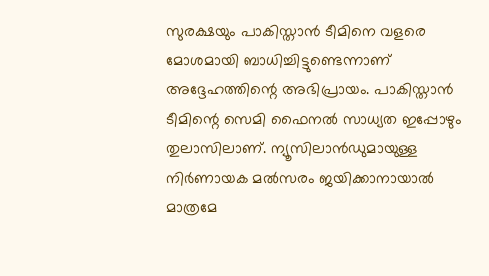സുരക്ഷയും പാകിസ്താന്‍ ടീമിനെ വളരെ മോശമായി ബാധിച്ചിട്ടുണ്ടെന്നാണ് അദ്ദേഹത്തിന്റെ അഭിപ്രായം. പാകിസ്താന്‍ ടീമിന്റെ സെമി ഫൈനല്‍ സാധ്യത ഇപ്പോഴും തുലാസിലാണ്. ന്യൂസിലാന്‍ഡുമായുള്ള നിര്‍ണായക മല്‍സരം ജയിക്കാനായാല്‍ മാത്രമേ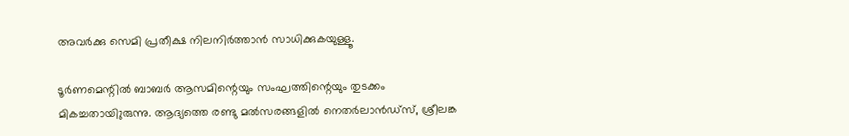അവര്‍ക്കു സെമി പ്രതീക്ഷ നിലനിര്‍ത്താന്‍ സാധിക്കുകയുള്ളൂ.

ടൂര്‍ണമെന്റില്‍ ബാബര്‍ ആസമിന്റെയും സംഘത്തിന്റെയും തുടക്കം മികച്ചതായിുരുന്നു. ആദ്യത്തെ രണ്ടു മല്‍സരങ്ങളില്‍ നെതര്‍ലാന്‍ഡ്‌സ്, ശ്രീലങ്ക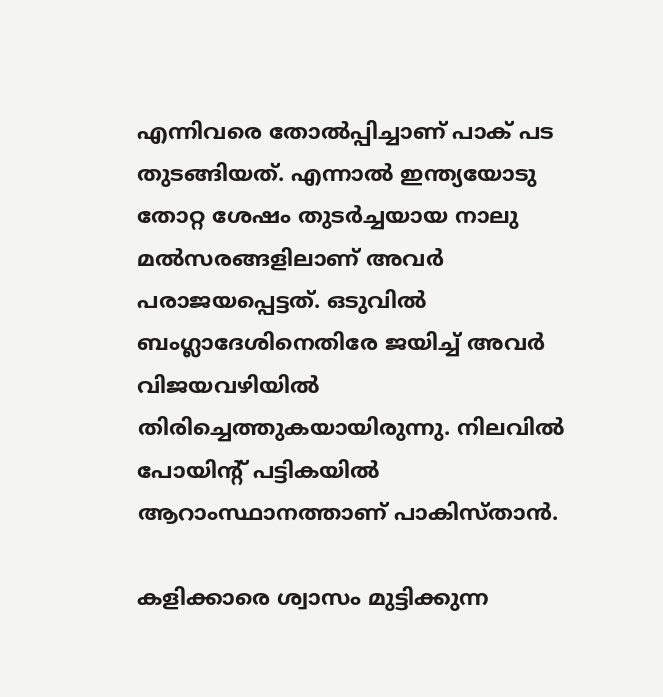എന്നിവരെ തോല്‍പ്പിച്ചാണ് പാക് പട തുടങ്ങിയത്. എന്നാല്‍ ഇന്ത്യയോടു തോറ്റ ശേഷം തുടര്‍ച്ചയായ നാലു മല്‍സരങ്ങളിലാണ് അവര്‍ പരാജയപ്പെട്ടത്. ഒടുവില്‍ ബംഗ്ലാദേശിനെതിരേ ജയിച്ച് അവര്‍ വിജയവഴിയില്‍ തിരിച്ചെത്തുകയായിരുന്നു. നിലവില്‍ പോയിന്റ് പട്ടികയില്‍ ആറാംസ്ഥാനത്താണ് പാകിസ്താന്‍.

കളിക്കാരെ ശ്വാസം മുട്ടിക്കുന്ന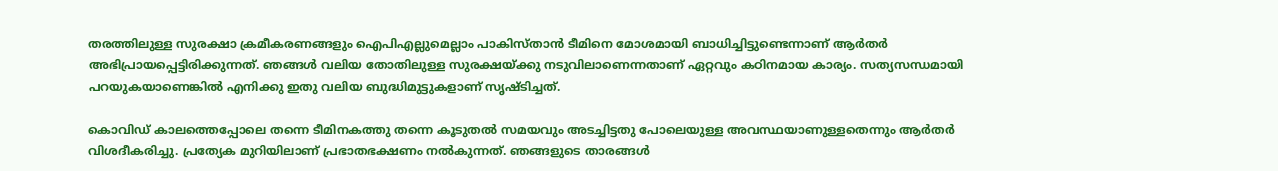തരത്തിലുള്ള സുരക്ഷാ ക്രമീകരണങ്ങളും ഐപിഎല്ലുമെല്ലാം പാകിസ്താന്‍ ടീമിനെ മോശമായി ബാധിച്ചിട്ടുണ്ടെന്നാണ് ആര്‍തര്‍ അഭിപ്രായപ്പെട്ടിരിക്കുന്നത്. ഞങ്ങള്‍ വലിയ തോതിലുള്ള സുരക്ഷയ്ക്കു നടുവിലാണെന്നതാണ് ഏറ്റവും കഠിനമായ കാര്യം. സത്യസന്ധമായി പറയുകയാണെങ്കില്‍ എനിക്കു ഇതു വലിയ ബുദ്ധിമുട്ടുകളാണ് സൃഷ്ടിച്ചത്.

കൊവിഡ് കാലത്തെപ്പോലെ തന്നെ ടീമിനകത്തു തന്നെ കൂടുതല്‍ സമയവും അടച്ചിട്ടതു പോലെയുള്ള അവസ്ഥയാണുള്ളതെന്നും ആര്‍തര്‍ വിശദീകരിച്ചു. പ്രത്യേക മുറിയിലാണ് പ്രഭാതഭക്ഷണം നല്‍കുന്നത്. ഞങ്ങളുടെ താരങ്ങള്‍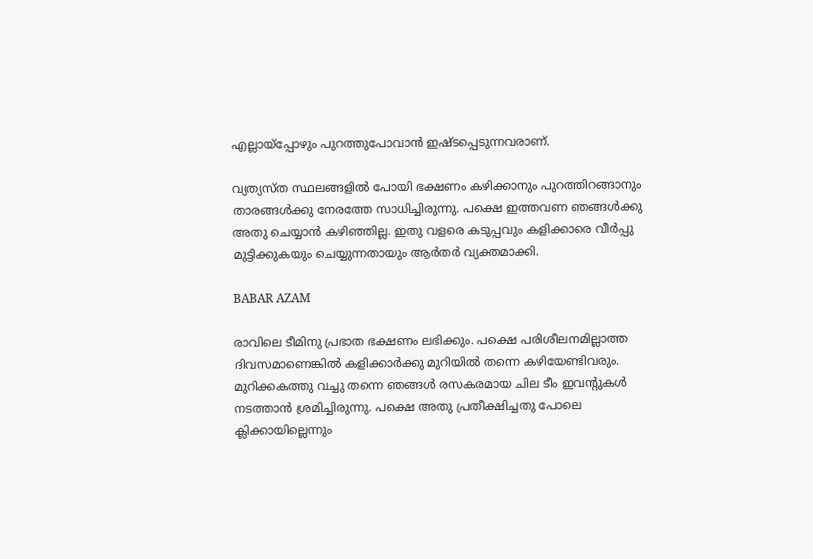എല്ലായ്‌പ്പോഴും പുറത്തുപോവാന്‍ ഇഷ്ടപ്പെടുന്നവരാണ്.

വ്യത്യസ്ത സ്ഥലങ്ങളില്‍ പോയി ഭക്ഷണം കഴിക്കാനും പുറത്തിറങ്ങാനും താരങ്ങള്‍ക്കു നേരത്തേ സാധിച്ചിരുന്നു. പക്ഷെ ഇത്തവണ ഞങ്ങള്‍ക്കു അതു ചെയ്യാന്‍ കഴിഞ്ഞില്ല. ഇതു വളരെ കടുപ്പവും കളിക്കാരെ വീര്‍പ്പു മുട്ടിക്കുകയും ചെയ്യുന്നതായും ആര്‍തര്‍ വ്യക്തമാക്കി.

BABAR AZAM

രാവിലെ ടീമിനു പ്രഭാത ഭക്ഷണം ലഭിക്കും. പക്ഷെ പരിശീലനമില്ലാത്ത ദിവസമാണെങ്കില്‍ കളിക്കാര്‍ക്കു മുറിയില്‍ തന്നെ കഴിയേണ്ടിവരും. മുറിക്കകത്തു വച്ചു തന്നെ ഞങ്ങള്‍ രസകരമായ ചില ടീം ഇവന്റുകള്‍ നടത്താന്‍ ശ്രമിച്ചിരുന്നു. പക്ഷെ അതു പ്രതീക്ഷിച്ചതു പോലെ ക്ലിക്കായില്ലെന്നും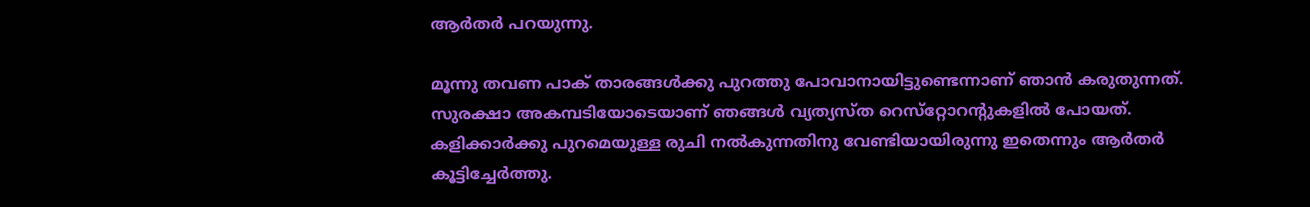ആര്‍തര്‍ പറയുന്നു.

മൂന്നു തവണ പാക് താരങ്ങള്‍ക്കു പുറത്തു പോവാനായിട്ടുണ്ടെന്നാണ് ഞാന്‍ കരുതുന്നത്. സുരക്ഷാ അകമ്പടിയോടെയാണ് ഞങ്ങള്‍ വ്യത്യസ്ത റെസ്‌റ്റോറന്റുകളില്‍ പോയത്. കളിക്കാര്‍ക്കു പുറമെയുള്ള രുചി നല്‍കുന്നതിനു വേണ്ടിയായിരുന്നു ഇതെന്നും ആര്‍തര്‍ കൂട്ടിച്ചേര്‍ത്തു.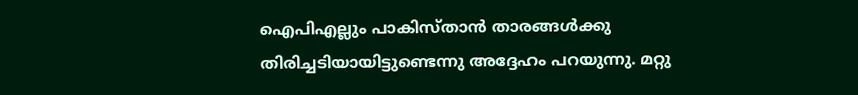ഐപിഎല്ലും പാകിസ്താന്‍ താരങ്ങള്‍ക്കു തിരിച്ചടിയായിട്ടുണ്ടെന്നു അദ്ദേഹം പറയുന്നു. മറ്റു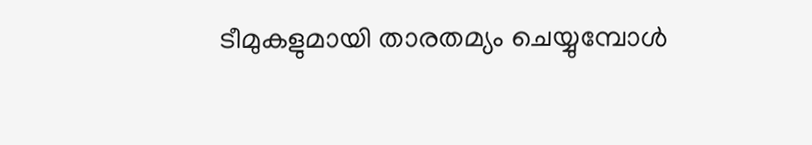ടീമുകളുമായി താരതമ്യം ചെയ്യുമ്പോള്‍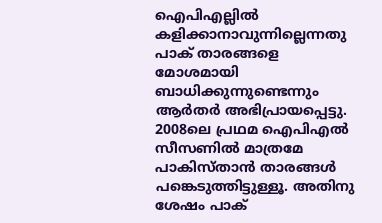ഐപിഎല്ലില്‍ കളിക്കാനാവുന്നില്ലെന്നതു പാക് താരങ്ങളെ മോശമായി ബാധിക്കുന്നുണ്ടെന്നും ആര്‍തര്‍ അഭിപ്രായപ്പെട്ടു. 2008ലെ പ്രഥമ ഐപിഎല്‍ സീസണില്‍ മാത്രമേ പാകിസ്താന്‍ താരങ്ങള്‍ പങ്കെടുത്തിട്ടുള്ളൂ. അതിനു ശേഷം പാക്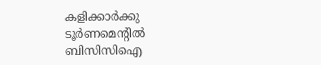കളിക്കാര്‍ക്കു ടൂര്‍ണമെന്റില്‍ ബിസിസിഐ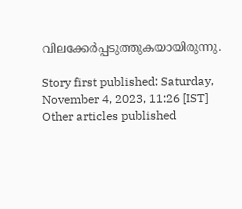വിലക്കേര്‍പ്പടുത്തുകയായിരുന്നു.

Story first published: Saturday, November 4, 2023, 11:26 [IST]
Other articles published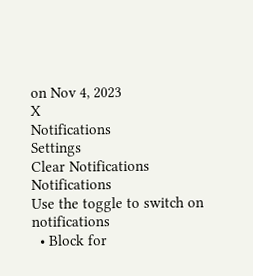on Nov 4, 2023
X
Notifications
Settings
Clear Notifications
Notifications
Use the toggle to switch on notifications
  • Block for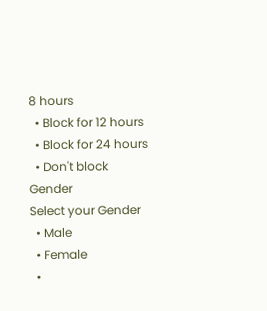8 hours
  • Block for 12 hours
  • Block for 24 hours
  • Don't block
Gender
Select your Gender
  • Male
  • Female
  •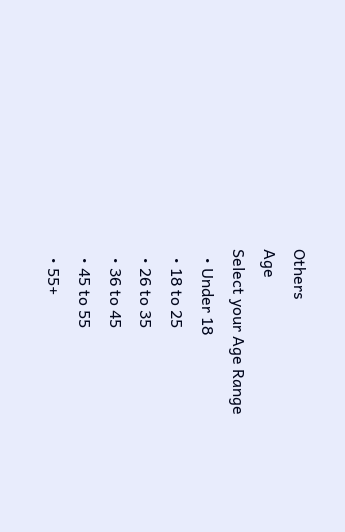Others
Age
Select your Age Range
  • Under 18
  • 18 to 25
  • 26 to 35
  • 36 to 45
  • 45 to 55
  • 55+